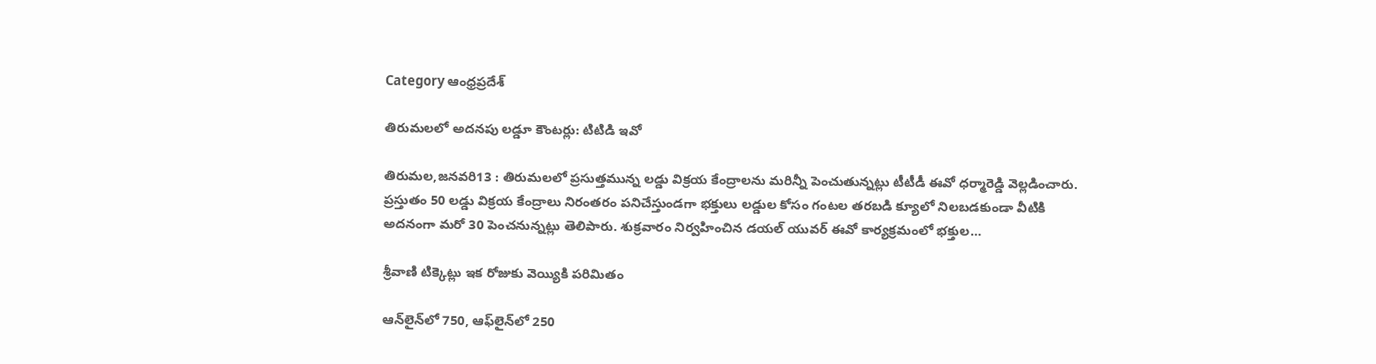Category ఆంధ్రప్రదేశ్

తిరుమలలో అదనపు లడ్డూ కౌంటర్లు: టిటిడి ఇవో

తిరుమల,జనవరి13 : తిరుమలలో ప్రసుత్తమున్న లడ్డు విక్రయ కేంద్రాలను మరిన్నీ పెంచుతున్నట్లు టీటీడీ ఈవో ధర్మారెడ్డి వెల్లడించారు.  ప్రస్తుతం 50 లడ్డు విక్రయ కేంద్రాలు నిరంతరం పనిచేస్తుండగా భక్తులు లడ్డుల కోసం గంటల తరబడి క్యూలో నిలబడకుండా వీటికి అదనంగా మరో 30 పెంచనున్నట్లు తెలిపారు. శుక్రవారం నిర్వహించిన డయల్‌ ‌యువర్‌ ఈవో కార్యక్రమంలో భక్తుల…

శ్రీ‌వాణి టిక్కెట్లు ఇక రోజుకు వెయ్యికి పరిమితం

ఆన్‌లైన్‌లో 750, ఆఫ్‌లైన్‌లో 250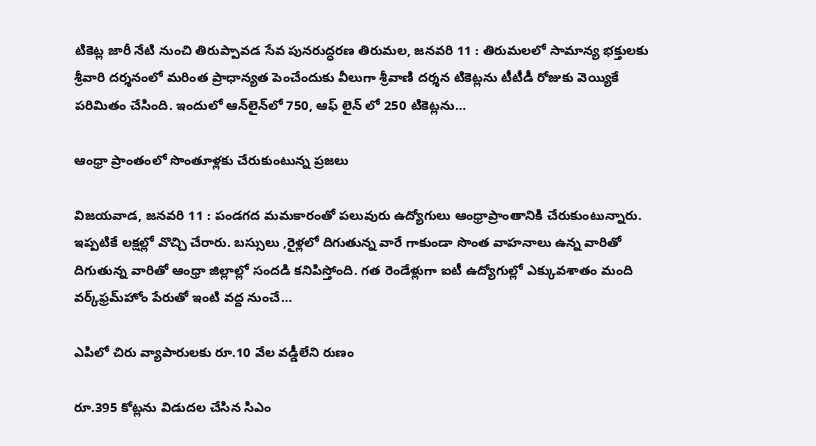టికెట్ల జారీ నేటి నుంచి తిరుప్పావడ సేవ పునరుద్ధరణ తిరుమల, జనవరి 11 : తిరుమలలో సామాన్య భక్తులకు శ్రీవారి దర్శనంలో మరింత ప్రాధాన్యత పెంచేందుకు వీలుగా శ్రీవాణి దర్శన టికెట్లను టీటీడీ రోజుకు వెయ్యికే పరిమితం చేసింది. ఇందులో ఆన్‌లైన్‌లో 750, ఆఫ్‌ ‌లైన్‌ ‌లో 250 టికెట్లను…

ఆం‌ధ్రా ప్రాంతంలో సొంతూళ్లకు చేరుకుంటున్న ప్రజలు

విజయవాడ, జనవరి 11 : పండగద మమకారంతో పలువురు ఉద్యోగులు ఆంధ్రాప్రాంతానికి చేరుకుంటున్నారు. ఇప్పటికే లక్షల్లో వొచ్చి చేరారు. బస్సులు ,రైళ్లలో దిగుతున్న వారే గాకుండా సొంత వాహనాలు ఉన్న వారితో దిగుతున్న వారితో ఆంధ్రా జిల్లాల్లో సందడి కనిపిస్తోంది. గత రెండేళ్లుగా ఐటీ ఉద్యోగుల్లో ఎక్కువశాతం మంది వర్క్‌ఫ్రమ్‌హోం పేరుతో ఇంటి వద్ద నుంచే…

ఎపిలో చిరు వ్యాపారులకు రూ.10 వేల వడ్డీలేని రుణం

రూ.395 కోట్లను విడుదల చేసిన సిఎం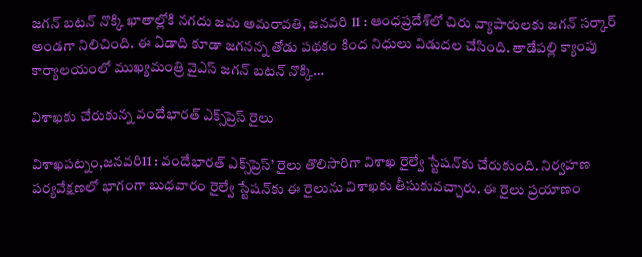జగన్‌ ‌బటన్‌ ‌నొక్కి ఖాతాల్లోకి నగదు జమ అమరావతి, జనవరి 11 : ఆంధప్రదేశ్‌లో చిరు వ్యాపారులకు జగన్‌ ‌సర్కార్‌ అం‌డగా నిలిచింది. ఈ ఏడాది కూడా జగనన్న తోడు పథకం కింద నిధులు విడుదల చేసింది. తాడేపల్లి క్యాంపు కార్యాలయంలో ముఖ్యమంత్రి వైఎస్‌ ‌జగన్‌ ‌బటన్‌ ‌నొక్కి…

విశాఖకు చేరుకున్న వందేభారత్‌ ఎక్స్‌ప్రెస్‌ ‌రైలు

విశాఖపట్నం,జనవరి11 : వందేభారత్‌ ఎక్స్‌ప్రెస్‌’ రైలు తొలిసారిగా విశాఖ రైల్వే స్టేషన్‌కు చేరుకుంది. నిర్వహణ పర్యవేక్షణలో భాగంగా బుధవారం రైల్వే స్టేషన్‌కు ఈ రైలును విశాఖకు తీసుకువచ్చారు. ఈ రైలు ప్రయాణం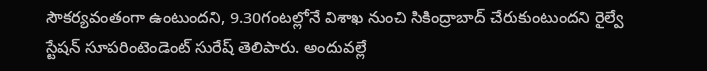సౌకర్యవంతంగా ఉంటుందని, 9.30గంటల్లోనే విశాఖ నుంచి సికింద్రాబాద్‌ ‌చేరుకుంటుందని రైల్వే స్టేషన్‌ ‌సూపరింటెండెంట్‌ ‌సురేష్‌ ‌తెలిపారు. అందువల్లే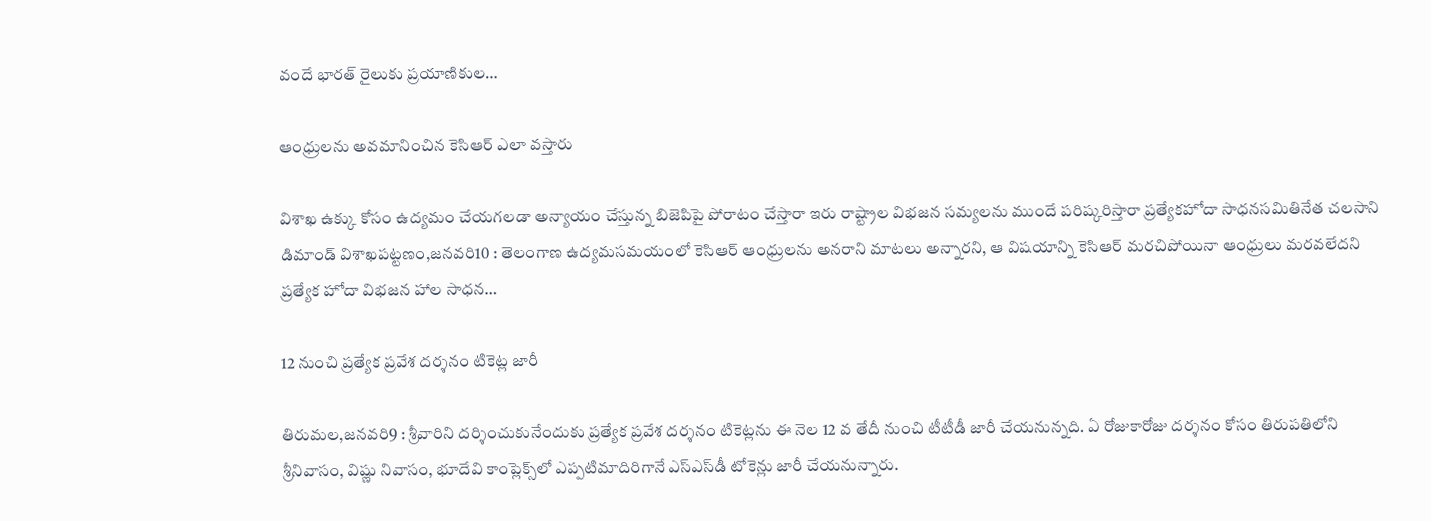వందే భారత్‌ ‌రైలుకు ప్రయాణికుల…

ఆం‌ధ్రులను అవమానించిన కెసిఆర్‌ ఎలా వస్తారు

విశాఖ ఉక్కు కోసం ఉద్యమం చేయగలడా అన్యాయం చేస్తున్న బిజెపిపై పోరాటం చేస్తారా ఇరు రాష్ట్రాల విభజన సమ్యలను ముందే పరిష్కరిస్తారా ప్రత్యేకహోదా సాధనసమితినేత చలసాని డిమాండ్‌ ‌విశాఖపట్టణం,జనవరి10 : తెలంగాణ ఉద్యమసమయంలో కెసిఆర్‌ ఆం‌ధ్రులను అనరాని మాటలు అన్నారని, ఆ విషయాన్ని కెసిఆర్‌ ‌మరచిపోయినా ఆంధ్రులు మరవలేదని ప్రత్యేక హోదా విభజన హాల సాధన…

12 నుంచి ప్రత్యేక ప్రవేశ దర్శనం టికెట్ల జారీ

తిరుమల,జనవరి9 : శ్రీవారిని దర్శించుకునేందుకు ప్రత్యేక ప్రవేశ దర్శనం టికెట్లను ఈ నెల 12 వ తేదీ నుంచి టీటీడీ జారీ చేయనున్నది. ఏ రోజుకారోజు దర్శనం కోసం తిరుపతిలోని శ్రీనివాసం, విష్ణు నివాసం, భూదేవి కాంప్లెక్స్‌లో ఎప్పటిమాదిరిగానే ఎస్‌ఎస్‌డీ టోకెన్లు జారీ చేయనున్నారు.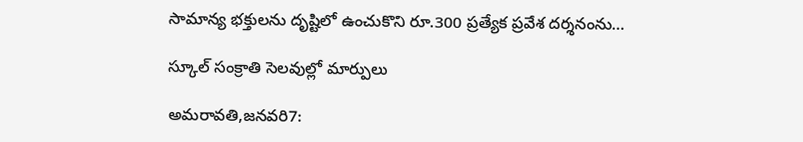సామాన్య భక్తులను దృష్టిలో ఉంచుకొని రూ.300 ప్రత్యేక ప్రవేశ దర్శనంను…

స్కూల్‌ ‌సంక్రాతి సెలవుల్లో మార్పులు

అమరావతి,జనవరి7: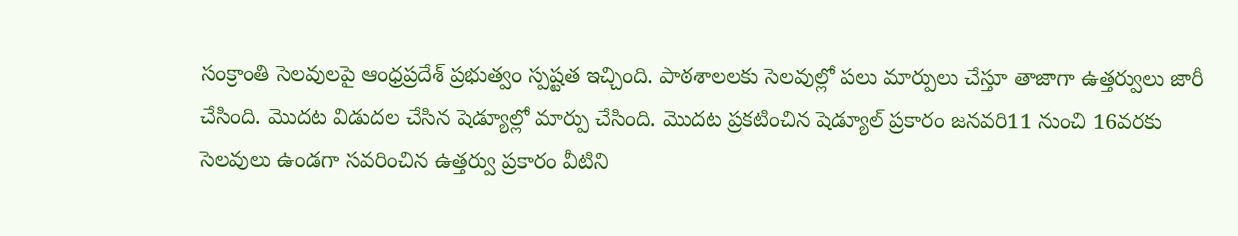సంక్రాంతి సెలవులపై ఆంధ్రప్రదేశ్‌ ‌ప్రభుత్వం స్పష్టత ఇచ్చింది. పాఠశాలలకు సెలవుల్లో పలు మార్పులు చేస్తూ తాజాగా ఉత్తర్వులు జారీ చేసింది. మొదట విడుదల చేసిన షెడ్యూల్లో మార్పు చేసింది. మొదట ప్రకటించిన షెడ్యూల్‌ ‌ప్రకారం జనవరి11 నుంచి 16వరకు సెలవులు ఉండగా సవరించిన ఉత్తర్వు ప్రకారం వీటిని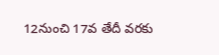12నుంచి 17వ తేదీ వరకు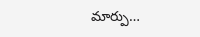మార్పు…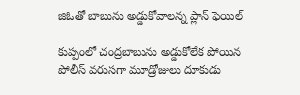జిఓతో బాబును అడ్డుకోవాలన్న ప్లాన్‌ ‌ఫెయిల్‌

కుప్పంలో చంద్రబాబును అడ్డుకోలేక పోయిన పోలీస్‌ ‌వరుసగా మూడ్రోజులు దూకుడు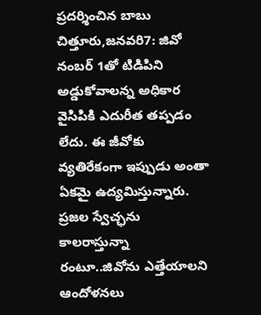ప్రదర్శించిన బాబు చిత్తూరు,జనవరి7: జివో నంబర్‌ 1తో టిడిపిని అడ్డుకోవాలన్న అధికార వైసిపికి ఎదురీత తప్పడం లేదు. ఈ జీవోకు వ్యతిరేకంగా ఇప్పుడు అంతా ఏకమై ఉద్యమిస్తున్నారు. ప్రజల స్వేచ్ఛను కాలరాస్తున్నా రంటూ..జివోను ఎత్తేయాలని ఆందోళనలు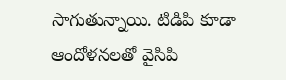సాగుతున్నాయి. టిడిపి కూడా ఆందోళనలతో వైసిపి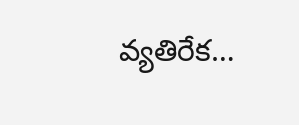వ్యతిరేక…